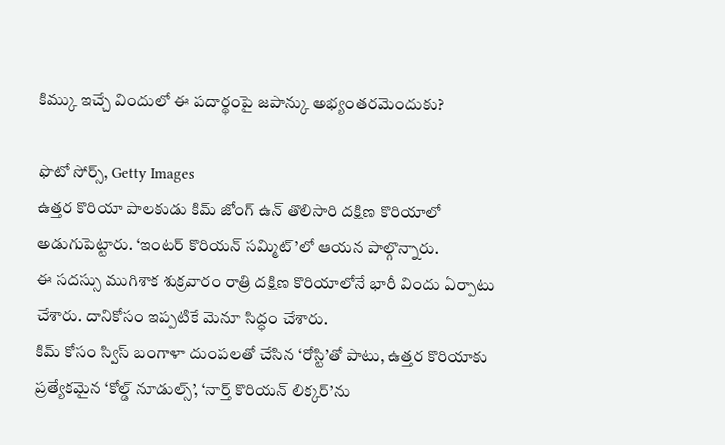కిమ్కు ఇచ్చే విందులో ఈ పదార్థంపై జపాన్కు అభ్యంతరమెందుకు?

ఫొటో సోర్స్, Getty Images
ఉత్తర కొరియా పాలకుడు కిమ్ జోంగ్ ఉన్ తొలిసారి దక్షిణ కొరియాలో అడుగుపెట్టారు. ‘ఇంటర్ కొరియన్ సమ్మిట్’లో ఆయన పాల్గొన్నారు.
ఈ సదస్సు ముగిశాక శుక్రవారం రాత్రి దక్షిణ కొరియాలోనే భారీ విందు ఏర్పాటు చేశారు. దానికోసం ఇప్పటికే మెనూ సిద్ధం చేశారు.
కిమ్ కోసం స్విస్ బంగాళా దుంపలతో చేసిన ‘రోస్టి’తో పాటు, ఉత్తర కొరియాకు ప్రత్యేకమైన ‘కోల్డ్ నూడుల్స్’, ‘నార్త్ కొరియన్ లిక్కర్’ను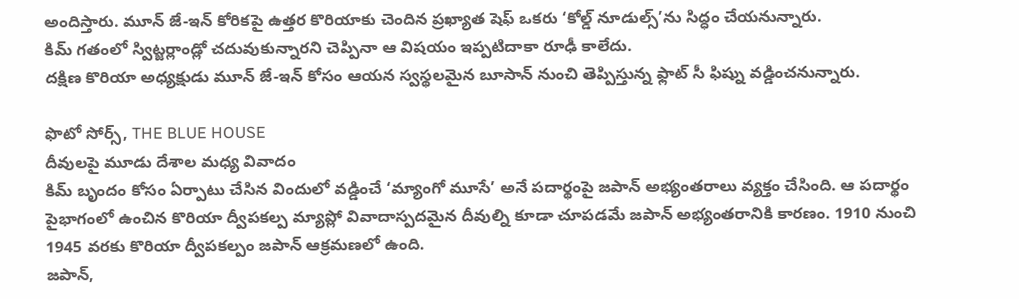అందిస్తారు. మూన్ జే-ఇన్ కోరికపై ఉత్తర కొరియాకు చెందిన ప్రఖ్యాత షెఫ్ ఒకరు ‘కోల్డ్ నూడుల్స్’ను సిద్ధం చేయనున్నారు.
కిమ్ గతంలో స్విట్జర్లాండ్లో చదువుకున్నారని చెప్పినా ఆ విషయం ఇప్పటిదాకా రూఢీ కాలేదు.
దక్షిణ కొరియా అధ్యక్షుడు మూన్ జే-ఇన్ కోసం ఆయన స్వస్థలమైన బూసాన్ నుంచి తెప్పిస్తున్న ఫ్లాట్ సీ ఫిష్ను వడ్డించనున్నారు.

ఫొటో సోర్స్, THE BLUE HOUSE
దీవులపై మూడు దేశాల మధ్య వివాదం
కిమ్ బృందం కోసం ఏర్పాటు చేసిన విందులో వడ్డించే ‘మ్యాంగో మూసే’ అనే పదార్థంపై జపాన్ అభ్యంతరాలు వ్యక్తం చేసింది. ఆ పదార్థం పైభాగంలో ఉంచిన కొరియా ద్వీపకల్ప మ్యాప్లో వివాదాస్పదమైన దీవుల్ని కూడా చూపడమే జపాన్ అభ్యంతరానికి కారణం. 1910 నుంచి 1945 వరకు కొరియా ద్వీపకల్పం జపాన్ ఆక్రమణలో ఉంది.
జపాన్,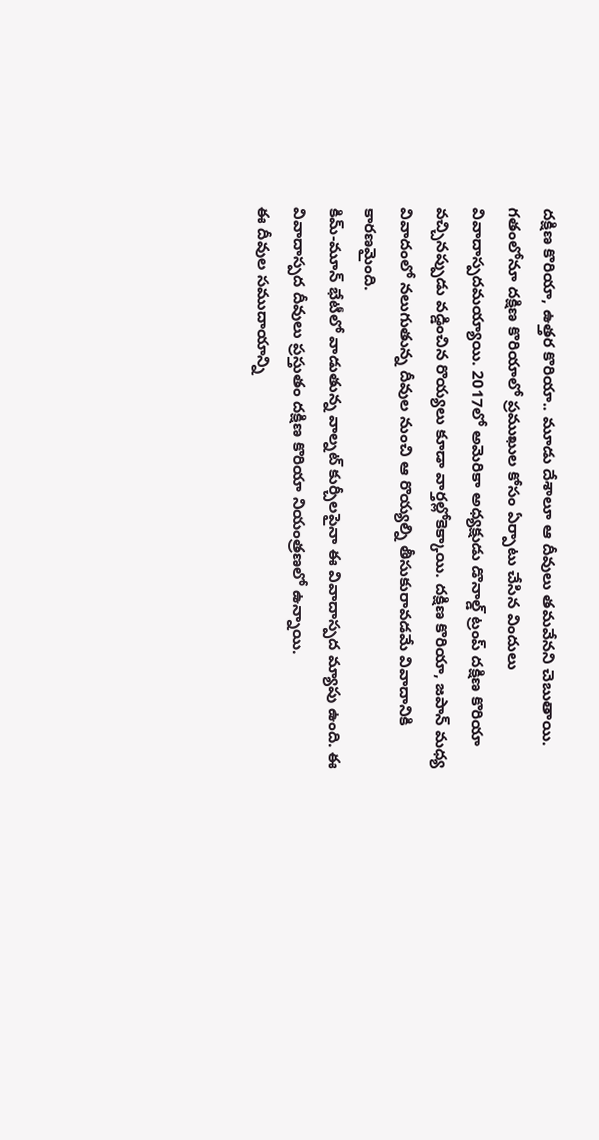దక్షిణ కొరియా, ఉత్తర కొరియా.. మూడు దేశాలూ ఆ దీవులు తమవేనని చెబుతాయి.
గతంలోనూ దక్షిణ కొరియాలో ప్రముఖుల కోసం ఏర్పాటు చేసిన విందులు వివాదాస్పదమయ్యాయి. 2017లో అమెరికా అధ్యక్షుడు డొనాల్డ్ ట్రంప్ దక్షిణ కొరియా వచ్చినప్పుడు వడ్డించిన రొయ్యలు కూడా వార్తల్లోకెక్కాయి. దక్షిణ కొరియా, జపాన్ మధ్య వివాదంలో నలుగుతున్న దీవుల నుంచి ఆ రొయ్యల్ని తీసుకురావడమే వివాదానికి కారణమైంది.
కిమ్-మూన్ భేటీలో వాడుతున్న వాల్నట్ కుర్చీలపైనా ఈ వివాదాస్పద మ్యాపు ఉంది. ఈ వివాదాస్పద దీవులు ప్రస్తుతం దక్షిణ కొరియా నియంత్రణలో ఉన్నాయి.
ఈ దీవుల సముదాయాన్ని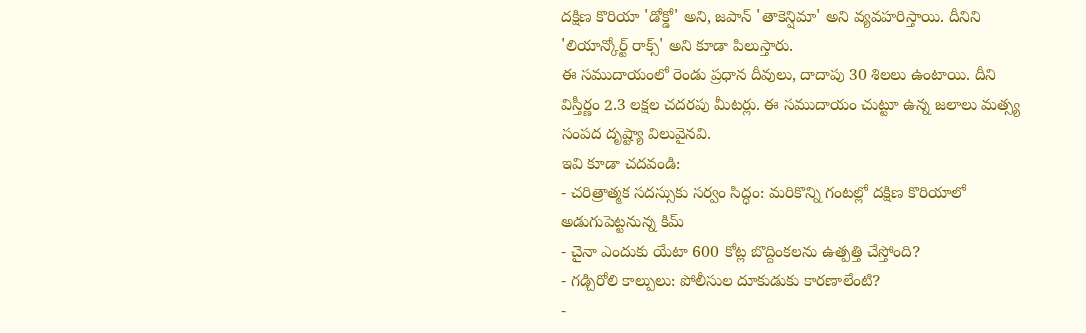దక్షిణ కొరియా 'డోక్డో' అని, జపాన్ 'తాకెన్షిమా' అని వ్యవహరిస్తాయి. దీనిని 'లియాన్కోర్ట్ రాక్స్' అని కూడా పిలుస్తారు.
ఈ సముదాయంలో రెండు ప్రధాన దీవులు, దాదాపు 30 శిలలు ఉంటాయి. దీని విస్తీర్ణం 2.3 లక్షల చదరపు మీటర్లు. ఈ సముదాయం చుట్టూ ఉన్న జలాలు మత్స్య సంపద దృష్ట్యా విలువైనవి.
ఇవి కూడా చదవండి:
- చరిత్రాత్మక సదస్సుకు సర్వం సిద్ధం: మరికొన్ని గంటల్లో దక్షిణ కొరియాలో అడుగుపెట్టనున్న కిమ్
- చైనా ఎందుకు యేటా 600 కోట్ల బొద్దింకలను ఉత్పత్తి చేస్తోంది?
- గడ్చిరోలి కాల్పులు: పోలీసుల దూకుడుకు కారణాలేంటి?
-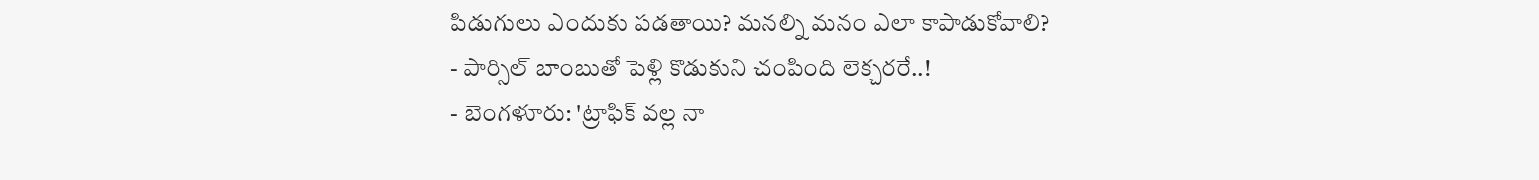పిడుగులు ఎందుకు పడతాయి? మనల్ని మనం ఎలా కాపాడుకోవాలి?
- పార్సిల్ బాంబుతో పెళ్లి కొడుకుని చంపింది లెక్చరరే..!
- బెంగళూరు: 'ట్రాఫిక్ వల్ల నా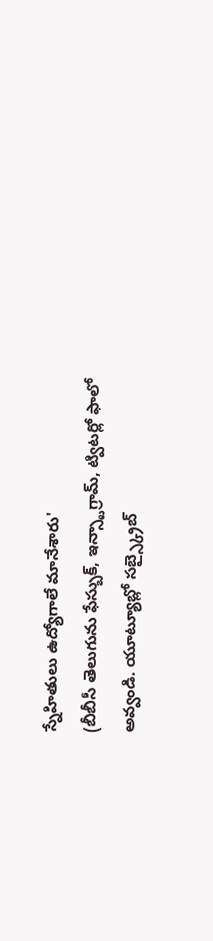స్నేహితులు ఉద్యోగాలే మానేశారు'
(బీబీసీ తెలుగును ఫేస్బుక్, ఇన్స్టాగ్రామ్, ట్విటర్లో ఫాలో అవ్వండి. యూట్యూబ్లో సబ్స్క్రైబ్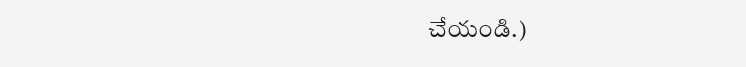చేయండి.)